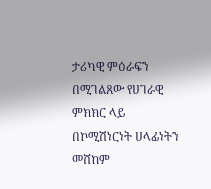ታሪካዊ ምዕራፍን በሚገልጸው የሀገራዊ ምክክር ላይ በኮሚሽነርነት ሀላፊነትን መሸከም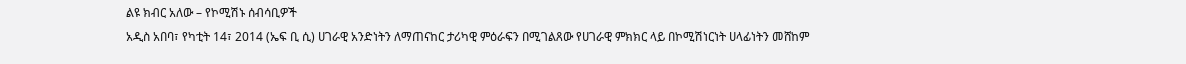ልዩ ክብር አለው – የኮሚሽኑ ሰብሳቢዎች
አዲስ አበባ፣ የካቲት 14፣ 2014 (ኤፍ ቢ ሲ) ሀገራዊ አንድነትን ለማጠናከር ታሪካዊ ምዕራፍን በሚገልጸው የሀገራዊ ምክክር ላይ በኮሚሽነርነት ሀላፊነትን መሸከም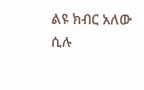ልዩ ክብር አለው ሲሉ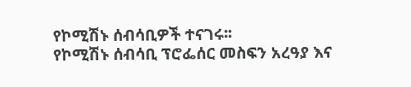የኮሚሽኑ ሰብሳቢዎች ተናገሩ፡፡
የኮሚሽኑ ሰብሳቢ ፕሮፌሰር መስፍን አረዓያ እና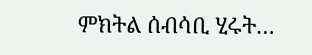ምክትል ሰብሳቢ ሂሩት…